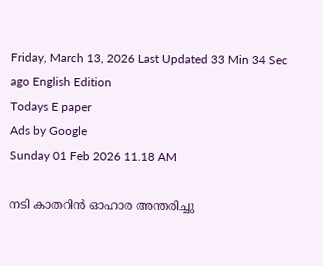Friday, March 13, 2026 Last Updated 33 Min 34 Sec ago English Edition
Todays E paper
Ads by Google
Sunday 01 Feb 2026 11.18 AM

നടി കാതറിന്‍ ഓഹാര അന്തരിച്ചു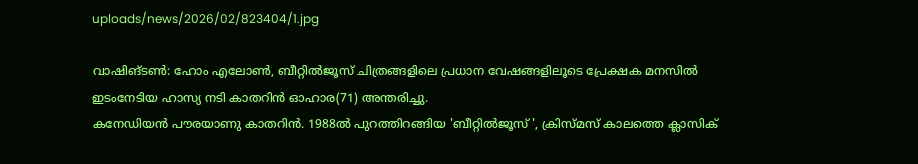uploads/news/2026/02/823404/1.jpg

വാഷിങ്‌ടണ്‍: ഹോം എലോണ്‍, ബീറ്റില്‍ജൂസ്‌ ചിത്രങ്ങളിലെ പ്രധാന വേഷങ്ങളിലൂടെ പ്രേക്ഷക മനസില്‍ ഇടംനേടിയ ഹാസ്യ നടി കാതറിന്‍ ഓഹാര(71) അന്തരിച്ചു.
കനേഡിയന്‍ പൗരയാണു കാതറിന്‍. 1988ല്‍ പുറത്തിറങ്ങിയ 'ബീറ്റില്‍ജൂസ്‌ ', ക്രിസ്‌മസ്‌ കാലത്തെ ക്ലാസിക്‌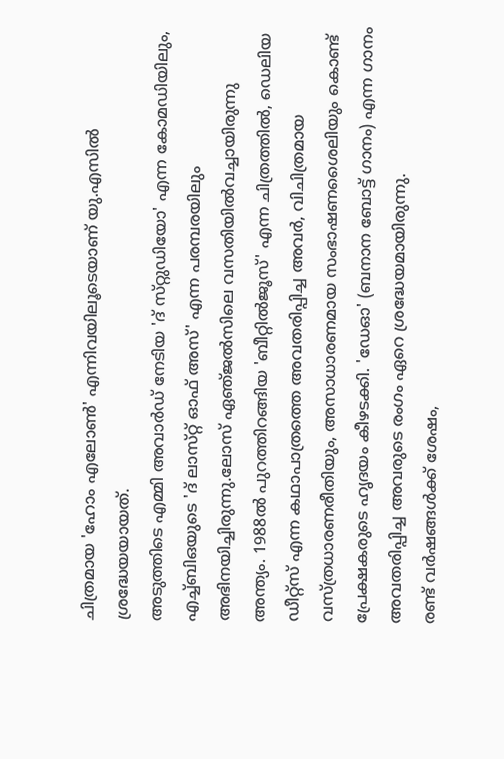ചിത്രമായ 'ഹോം എലോണ്‍' എന്നിവയിലൂടെയാണ്‌ യു.എസില്‍ ശ്രദ്ധേയയായത്‌.
അടുത്തിടെ എമ്മി അവാര്‍ഡ്‌ നേടിയ 'ദ്‌ സ്‌റ്റുഡിയോ' എന്ന കോമഡിയിലും, എച്ച്‌ബിഒയുടെ 'ദ്‌ ലാസ്‌റ്റ്‌ ഓഫ്‌ അസ്‌' എന്ന പരമ്പരയിലും അഭിനയിച്ചിരുന്നു.ലോസ്‌ ഏഞ്‌ജല്‍സിലെ വസതിയില്‍വച്ചായിരുന്നു അന്ത്യം. 1988ല്‍ പുറത്തിറങ്ങിയ 'ബീറ്റില്‍ജൂസ്‌' എന്ന ചിത്രത്തില്‍, ഡെലിയ ഡീറ്റ്‌സ്‌ എന്ന കഥാപാത്രത്തെ അവതരിപ്പിച്ച അവര്‍, വിചിത്രമായ വസ്‌ത്രധാരണരീതിയും, അസാധാരണമായ സംഭാഷണശൈലിയും കൊണ്ട്‌ പ്രേക്ഷകരുടെ ഹൃദയം കീഴടക്കി. 'ഡേഓ' (ബനാന ബോട്ട്‌ ഗാനം) എന്ന ഗാനം അവതരിപ്പിച്ച അവരുടെ രംഗം ഏറെ ശ്രദ്ധേയമായിരുന്നു.
രണ്ട്‌ വര്‍ഷങ്ങള്‍ക്ക്‌ ശേഷം,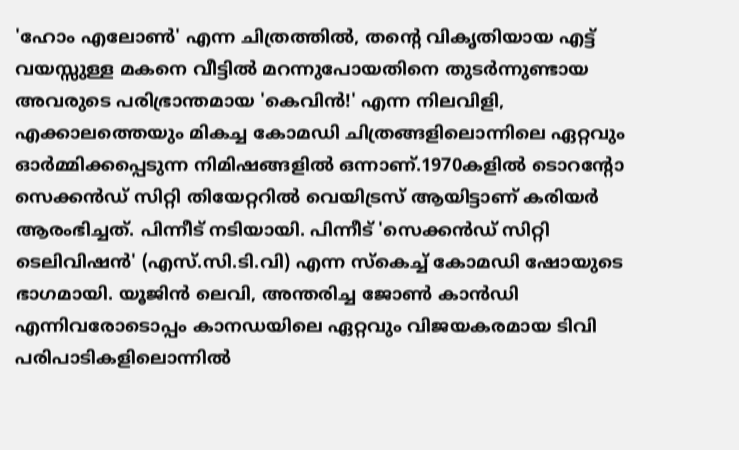'ഹോം എലോണ്‍' എന്ന ചിത്രത്തില്‍, തന്റെ വികൃതിയായ എട്ട്‌ വയസ്സുള്ള മകനെ വീട്ടില്‍ മറന്നുപോയതിനെ തുടര്‍ന്നുണ്ടായ അവരുടെ പരിഭ്രാന്തമായ 'കെവിന്‍!' എന്ന നിലവിളി, എക്കാലത്തെയും മികച്ച കോമഡി ചിത്രങ്ങളിലൊന്നിലെ ഏറ്റവും ഓര്‍മ്മിക്കപ്പെടുന്ന നിമിഷങ്ങളില്‍ ഒന്നാണ്‌.1970കളില്‍ ടൊറന്റോ സെക്കന്‍ഡ്‌ സിറ്റി തിയേറ്ററില്‍ വെയിട്രസ്‌ ആയിട്ടാണ്‌ കരിയര്‍ ആരംഭിച്ചത്‌. പിന്നീട്‌ നടിയായി. പിന്നീട്‌ 'സെക്കന്‍ഡ്‌ സിറ്റി ടെലിവിഷന്‍' (എസ്‌.സി.ടി.വി) എന്ന സ്‌കെച്ച്‌ കോമഡി ഷോയുടെ ഭാഗമായി. യൂജിന്‍ ലെവി, അന്തരിച്ച ജോണ്‍ കാന്‍ഡി എന്നിവരോടൊപ്പം കാനഡയിലെ ഏറ്റവും വിജയകരമായ ടിവി പരിപാടികളിലൊന്നില്‍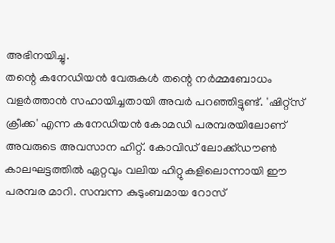അഭിനയിച്ചു.
തന്റെ കനേഡിയന്‍ വേരുകള്‍ തന്റെ നര്‍മ്മബോധം വളര്‍ത്താന്‍ സഹായിച്ചതായി അവര്‍ പറഞ്ഞിട്ടുണ്ട്‌. 'ഷിറ്റ്‌സ്‌ ക്രീക്ക' എന്ന കനേഡിയന്‍ കോമഡി പരമ്പരയിലോണ്‌ അവരുടെ അവസാന ഹിറ്റ്‌. കോവിഡ്‌ ലോക്ക്‌ഡൗണ്‍ കാലഘട്ടത്തില്‍ ഏറ്റവും വലിയ ഹിറ്റുകളിലൊന്നായി ഈ പരമ്പര മാറി. സമ്പന്ന കുടുംബമായ റോസ്‌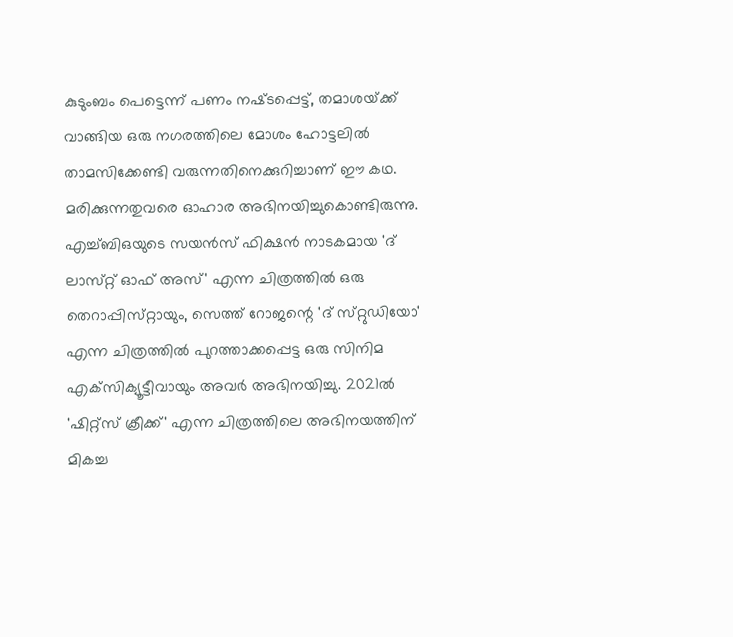കുടുംബം പെട്ടെന്ന്‌ പണം നഷ്‌ടപ്പെട്ട്‌, തമാശയ്‌ക്ക്‌ വാങ്ങിയ ഒരു നഗരത്തിലെ മോശം ഹോട്ടലില്‍ താമസിക്കേണ്ടി വരുന്നതിനെക്കുറിച്ചാണ്‌ ഈ കഥ. മരിക്കുന്നതുവരെ ഓഹാര അഭിനയിച്ചുകൊണ്ടിരുന്നു. എച്ച്‌ബിഒയുടെ സയന്‍സ്‌ ഫിക്ഷന്‍ നാടകമായ 'ദ്‌ ലാസ്‌റ്റ്‌ ഓഫ്‌ അസ്‌' എന്ന ചിത്രത്തില്‍ ഒരു തെറാപ്പിസ്‌റ്റായും, സെത്ത്‌ റോജന്റെ 'ദ്‌ സ്‌റ്റുഡിയോ' എന്ന ചിത്രത്തില്‍ പുറത്താക്കപ്പെട്ട ഒരു സിനിമ എക്‌സിക്യൂട്ടീവായും അവര്‍ അഭിനയിച്ചു. 2021ല്‍ 'ഷിറ്റ്‌സ്‌ ക്രീക്ക്‌' എന്ന ചിത്രത്തിലെ അഭിനയത്തിന്‌ മികച്ച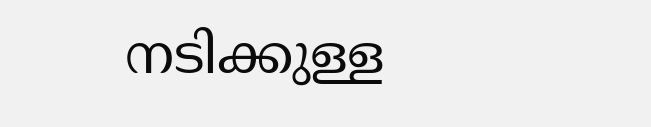നടിക്കുള്ള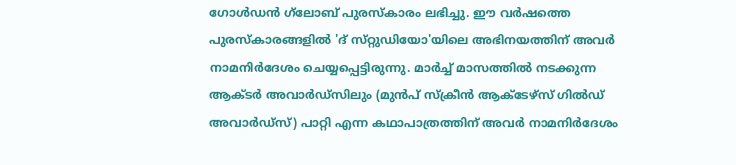ഗോള്‍ഡന്‍ ഗ്‌ലോബ്‌ പുരസ്‌കാരം ലഭിച്ചു. ഈ വര്‍ഷത്തെ പുരസ്‌കാരങ്ങളില്‍ 'ദ്‌ സ്‌റ്റുഡിയോ'യിലെ അഭിനയത്തിന്‌ അവര്‍ നാമനിര്‍ദേശം ചെയ്യപ്പെട്ടിരുന്നു. മാര്‍ച്ച്‌ മാസത്തില്‍ നടക്കുന്ന ആക്‌ടര്‍ അവാര്‍ഡ്‌സിലും (മുന്‍പ്‌ സ്‌ക്രീന്‍ ആക്‌ടേഴ്‌സ്‌ ഗില്‍ഡ്‌ അവാര്‍ഡ്‌സ്‌) പാറ്റി എന്ന കഥാപാത്രത്തിന്‌ അവര്‍ നാമനിര്‍ദേശം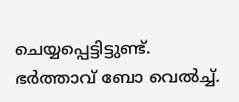ചെയ്യപ്പെട്ടിട്ടുണ്ട്‌. ഭര്‍ത്താവ്‌ ബോ വെല്‍ച്ച്‌.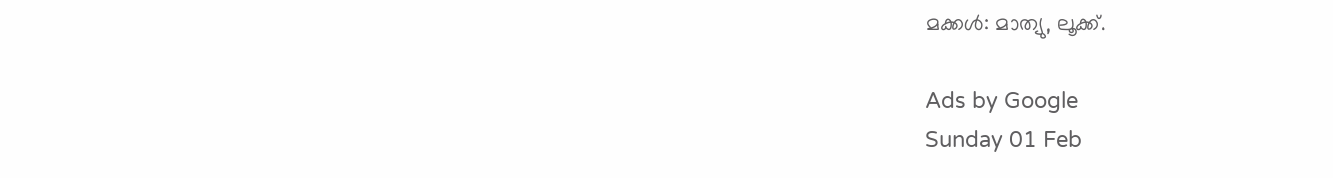മക്കള്‍: മാത്യു, ലൂക്ക്‌.

Ads by Google
Sunday 01 Feb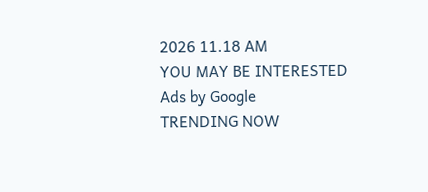2026 11.18 AM
YOU MAY BE INTERESTED
Ads by Google
TRENDING NOW